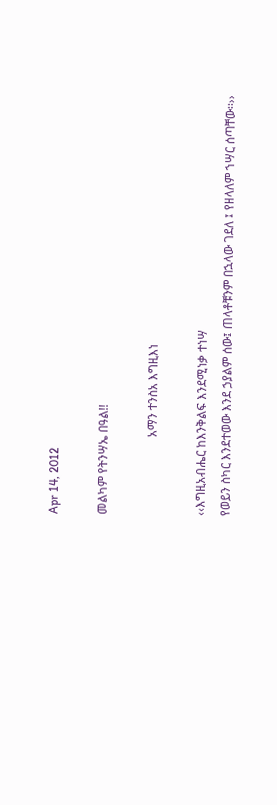Apr 14, 2012

መልካም የትንሣኤ በዓል!!

                          አማን ተንስአ እግዚእነ

‹‹እግዚአብሔር ከእንቅልፍ እንደሚነቃ ተነሣ
የወይን ስካር እንደተወው እንደ ኃያልም ሰው፤ ጠላቶቹንም በኋላው ገደለ ፤ የዘላለም ኀሣር ሰጣቸው፡፡››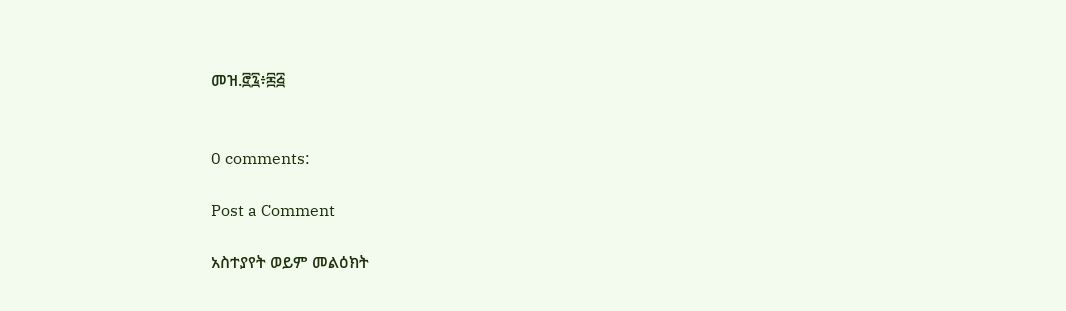መዝ.፸፯፥፷፭


0 comments:

Post a Comment

አስተያየት ወይም መልዕክት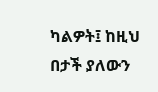ካልዎት፤ ከዚህ በታች ያለውን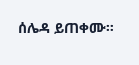ሰሌዳ ይጠቀሙ።